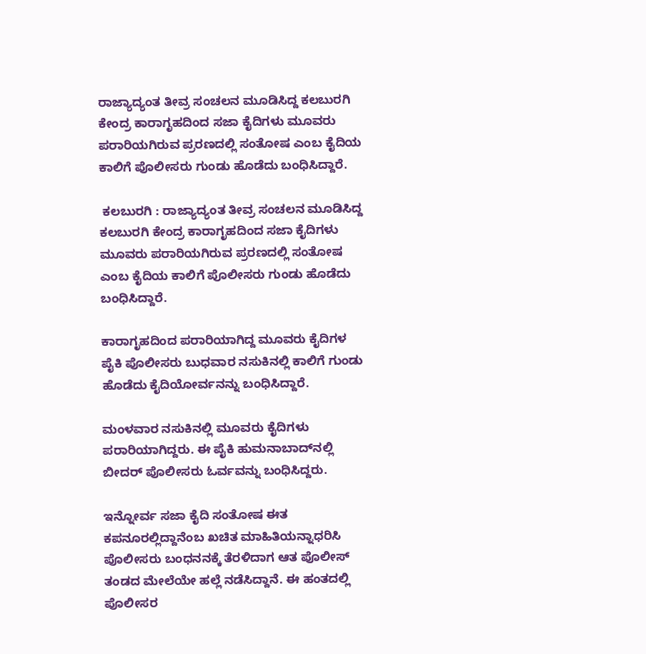ರಾಜ್ಯಾದ್ಯಂತ ತೀವ್ರ ಸಂಚಲನ ಮೂಡಿಸಿದ್ದ ಕಲಬುರಗಿ ಕೇಂದ್ರ ಕಾರಾಗೃಹದಿಂದ ಸಜಾ ಕೈದಿಗಳು ಮೂವರು ಪರಾರಿಯಗಿರುವ ಪ್ರರಣದಲ್ಲಿ ಸಂತೋಷ ಎಂಬ ಕೈದಿಯ ಕಾಲಿಗೆ ಪೊಲೀಸರು ಗುಂಡು ಹೊಡೆದು ಬಂಧಿಸಿದ್ದಾರೆ.

 ಕಲಬುರಗಿ : ರಾಜ್ಯಾದ್ಯಂತ ತೀವ್ರ ಸಂಚಲನ ಮೂಡಿಸಿದ್ದ ಕಲಬುರಗಿ ಕೇಂದ್ರ ಕಾರಾಗೃಹದಿಂದ ಸಜಾ ಕೈದಿಗಳು ಮೂವರು ಪರಾರಿಯಗಿರುವ ಪ್ರರಣದಲ್ಲಿ ಸಂತೋಷ ಎಂಬ ಕೈದಿಯ ಕಾಲಿಗೆ ಪೊಲೀಸರು ಗುಂಡು ಹೊಡೆದು ಬಂಧಿಸಿದ್ದಾರೆ.

ಕಾರಾಗೃಹದಿಂದ ಪರಾರಿಯಾಗಿದ್ದ ಮೂವರು ಕೈದಿಗಳ ಪೈಕಿ ಪೊಲೀಸರು ಬುಧವಾರ ನಸುಕಿನಲ್ಲಿ ಕಾಲಿಗೆ ಗುಂಡು ಹೊಡೆದು ಕೈದಿಯೋರ್ವನನ್ನು ಬಂಧಿಸಿದ್ದಾರೆ.

ಮಂಳವಾರ ನಸುಕಿನಲ್ಲಿ ಮೂವರು ಕೈದಿಗಳು ಪರಾರಿಯಾಗಿದ್ದರು. ಈ ಪೈಕಿ ಹುಮನಾಬಾದ್‌ನಲ್ಲಿ ಬೀದರ್‌ ಪೊಲೀಸರು ಓರ್ವವನ್ನು ಬಂಧಿಸಿದ್ದರು.

ಇನ್ನೋರ್ವ ಸಜಾ ಕೈದಿ ಸಂತೋಷ ಈತ ಕಪನೂರಲ್ಲಿದ್ದಾನೆಂಬ ಖಚಿತ ಮಾಹಿತಿಯನ್ನಾಧರಿಸಿ ಪೊಲೀಸರು ಬಂಧನನಕ್ಕೆ ತೆರಳಿದಾಗ ಆತ ಪೊಲೀಸ್‌ ತಂಡದ ಮೇಲೆಯೇ ಹಲ್ಲೆ ನಡೆಸಿದ್ದಾನೆ. ಈ ಹಂತದಲ್ಲಿ ಪೊಲೀಸರ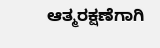ಆತ್ಮರಕ್ಷಣೆಗಾಗಿ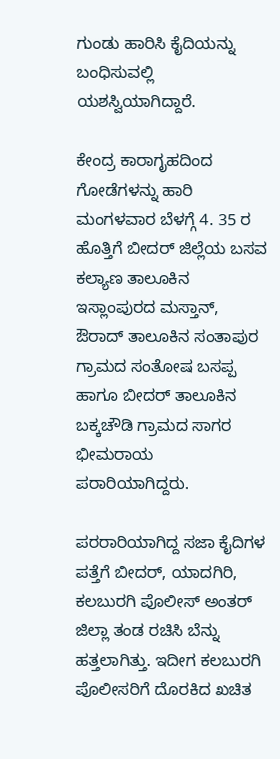ಗುಂಡು ಹಾರಿಸಿ ಕೈದಿಯನ್ನು ಬಂಧಿಸುವಲ್ಲಿ ಯಶಸ್ವಿಯಾಗಿದ್ದಾರೆ.

ಕೇಂದ್ರ ಕಾರಾಗೃಹದಿಂದ ಗೋಡೆಗಳನ್ನು ಹಾರಿ ಮಂಗಳವಾರ ಬೆಳಗ್ಗೆ 4. 35 ರ ಹೊತ್ತಿಗೆ ಬೀದರ್‌ ಜಿಲ್ಲೆಯ ಬಸವ ಕಲ್ಯಾಣ ತಾಲೂಕಿನ ಇಸ್ಲಾಂಪುರದ ಮಸ್ತಾನ್, ಔರಾದ್ ತಾಲೂಕಿನ ಸಂತಾಪುರ ಗ್ರಾಮದ ಸಂತೋಷ ಬಸಪ್ಪ ಹಾಗೂ ಬೀದರ್‌ ತಾಲೂಕಿನ ಬಕ್ಕಚೌಡಿ ಗ್ರಾಮದ ಸಾಗರ ಭೀಮರಾಯ ಪರಾರಿಯಾಗಿದ್ದರು.

ಪರರಾರಿಯಾಗಿದ್ದ ಸಜಾ ಕೈದಿಗಳ ಪತ್ತೆಗೆ ಬೀದರ್‌, ಯಾದಗಿರಿ, ಕಲಬುರಗಿ ಪೊಲೀಸ್‌ ಅಂತರ್‌ ಜಿಲ್ಲಾ ತಂಡ ರಚಿಸಿ ಬೆನ್ನು ಹತ್ತಲಾಗಿತ್ತು. ಇದೀಗ ಕಲಬುರಗಿ ಪೊಲೀಸರಿಗೆ ದೊರಕಿದ ಖಚಿತ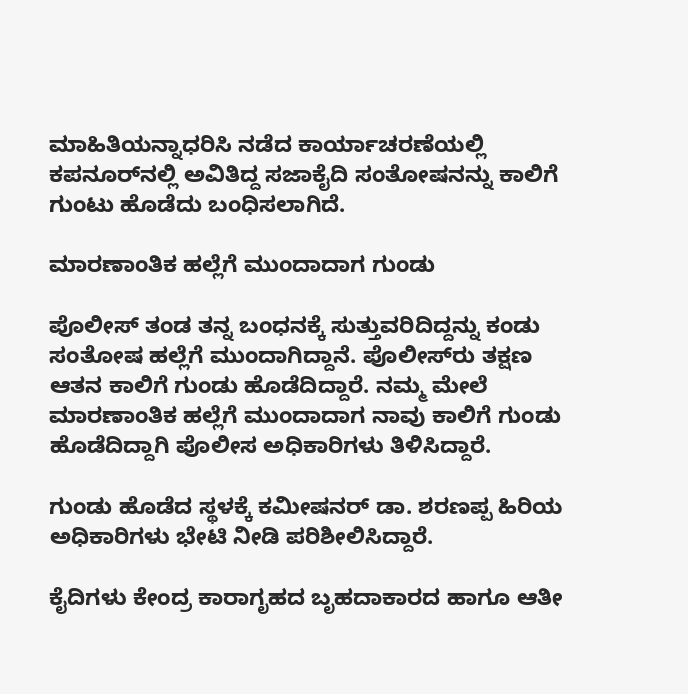ಮಾಹಿತಿಯನ್ನಾಧರಿಸಿ ನಡೆದ ಕಾರ್ಯಾಚರಣೆಯಲ್ಲಿ ಕಪನೂರ್‌ನಲ್ಲಿ ಅವಿತಿದ್ದ ಸಜಾಕೈದಿ ಸಂತೋಷನನ್ನು ಕಾಲಿಗೆ ಗುಂಟು ಹೊಡೆದು ಬಂಧಿಸಲಾಗಿದೆ.

ಮಾರಣಾಂತಿಕ ಹಲ್ಲೆಗೆ ಮುಂದಾದಾಗ ಗುಂಡು

ಪೊಲೀಸ್‌ ತಂಡ ತನ್ನ ಬಂಧನಕ್ಕೆ ಸುತ್ತುವರಿದಿದ್ದನ್ನು ಕಂಡು ಸಂತೋಷ ಹಲ್ಲೆಗೆ ಮುಂದಾಗಿದ್ದಾನೆ. ಪೊಲೀಸ್‌ರು ತಕ್ಷಣ ಆತನ ಕಾಲಿಗೆ ಗುಂಡು ಹೊಡೆದಿದ್ದಾರೆ. ನಮ್ಮ ಮೇಲೆ ಮಾರಣಾಂತಿಕ ಹಲ್ಲೆಗೆ ಮುಂದಾದಾಗ ನಾವು ಕಾಲಿಗೆ ಗುಂಡು ಹೊಡೆದಿದ್ದಾಗಿ ಪೊಲೀಸ ಅಧಿಕಾರಿಗಳು ತಿಳಿಸಿದ್ದಾರೆ.

ಗುಂಡು ಹೊಡೆದ ಸ್ಥಳಕ್ಕೆ ಕಮೀಷನರ್‌ ಡಾ. ಶರಣಪ್ಪ ಹಿರಿಯ ಅಧಿಕಾರಿಗಳು ಭೇಟಿ ನೀಡಿ ಪರಿಶೀಲಿಸಿದ್ದಾರೆ.

ಕೈದಿಗಳು ಕೇಂದ್ರ ಕಾರಾಗೃಹದ ಬೃಹದಾಕಾರದ ಹಾಗೂ ಆತೀ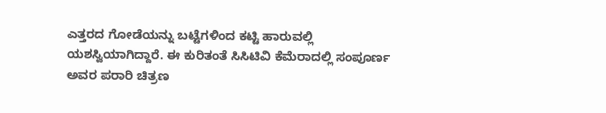ಎತ್ತರದ ಗೋಡೆಯನ್ನು ಬಟ್ಟೆಗಳಿಂದ ಕಟ್ಟಿ ಹಾರುವಲ್ಲಿ ಯಶಸ್ವಿಯಾಗಿದ್ದಾರೆ. ಈ ಕುರಿತಂತೆ ಸಿಸಿಟಿವಿ ಕೆಮೆರಾದಲ್ಲಿ ಸಂಪೂರ್ಣ ಅವರ ಪರಾರಿ ಚಿತ್ರಣ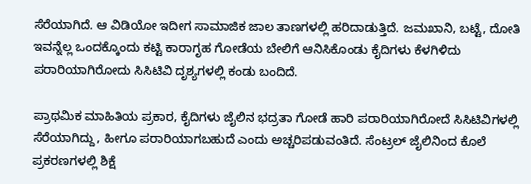ಸೆರೆಯಾಗಿದೆ. ಆ ವಿಡಿಯೋ ಇದೀಗ ಸಾಮಾಜಿಕ ಜಾಲ ತಾಣಗಳಲ್ಲಿ ಹರಿದಾಡುತ್ತಿದೆ. ಜಮಖಾನಿ, ಬಟ್ಟೆ, ದೋತಿ ಇವನ್ನೆಲ್ಲ ಒಂದಕ್ಕೊಂದು ಕಟ್ಟಿ ಕಾರಾಗೃಹ ಗೋಡೆಯ ಬೇಲಿಗೆ ಆನಿಸಿಕೊಂಡು ಕೈದಿಗಳು ಕೆಳಗಿಳಿದು ಪರಾರಿಯಾಗಿರೋದು ಸಿಸಿಟಿವಿ ದೃಶ್ಯಗಳಲ್ಲಿ ಕಂಡು ಬಂದಿದೆ.

ಪ್ರಾಥಮಿಕ ಮಾಹಿತಿಯ ಪ್ರಕಾರ, ಕೈದಿಗಳು ಜೈಲಿನ ಭದ್ರತಾ ಗೋಡೆ ಹಾರಿ ಪರಾರಿಯಾಗಿರೋದೆ ಸಿಸಿಟಿವಿಗಳಲ್ಲಿ ಸೆರೆಯಾಗಿದ್ದು, ಹೀಗೂ ಪರಾರಿಯಾಗಬಹುದೆ ಎಂದು ಅಚ್ಚರಿಪಡುವಂತಿದೆ. ಸೆಂಟ್ರಲ್ ಜೈಲಿನಿಂದ ಕೊಲೆ ಪ್ರಕರಣಗಳಲ್ಲಿ ಶಿಕ್ಷೆ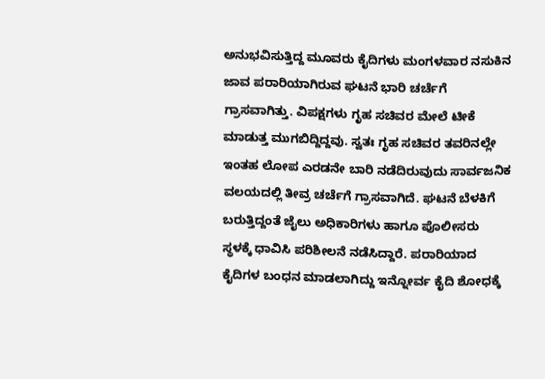ಅನುಭವಿಸುತ್ತಿದ್ದ ಮೂವರು ಕೈದಿಗಳು ಮಂಗಳವಾರ ನಸುಕಿನ ಜಾವ ಪರಾರಿಯಾಗಿರುವ ಘಟನೆ ಭಾರಿ ಚರ್ಚೆಗೆ ಗ್ರಾಸವಾಗಿತ್ತು. ವಿಪಕ್ಷಗಳು ಗೃಹ ಸಚಿವರ ಮೇಲೆ ಟೀಕೆ ಮಾಡುತ್ತ ಮುಗಬಿದ್ದಿದ್ದವು. ಸ್ವತಃ ಗೃಹ ಸಚಿವರ ತವರಿನಲ್ಲೇ ಇಂತಹ ಲೋಪ ಎರಡನೇ ಬಾರಿ ನಡೆದಿರುವುದು ಸಾರ್ವಜನಿಕ ವಲಯದಲ್ಲಿ ತೀವ್ರ ಚರ್ಚೆಗೆ ಗ್ರಾಸವಾಗಿದೆ. ಘಟನೆ ಬೆಳಕಿಗೆ ಬರುತ್ತಿದ್ದಂತೆ ಜೈಲು ಅಧಿಕಾರಿಗಳು ಹಾಗೂ ಪೊಲೀಸರು ಸ್ಥಳಕ್ಕೆ ಧಾವಿಸಿ ಪರಿಶೀಲನೆ ನಡೆಸಿದ್ದಾರೆ. ಪರಾರಿಯಾದ ಕೈದಿಗಳ ಬಂಧನ ಮಾಡಲಾಗಿದ್ದು ಇನ್ನೋರ್ವ ಕೈದಿ ಶೋಧಕ್ಕೆ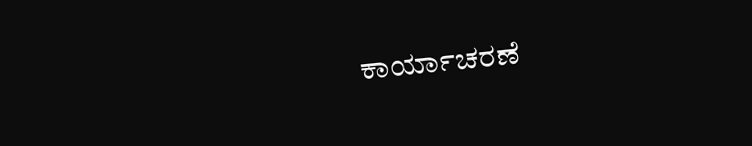ಕಾರ್ಯಾಚರಣೆ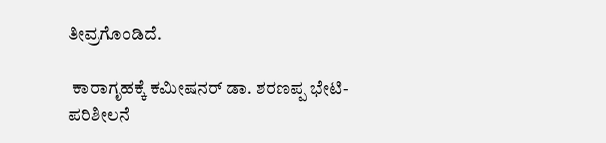ತೀವ್ರಗೊಂಡಿದೆ.

 ಕಾರಾಗೃಹಕ್ಕೆ ಕಮೀಷನರ್‌ ಡಾ. ಶರಣಪ್ಪ ಭೇಟಿ- ಪರಿಶೀಲನೆ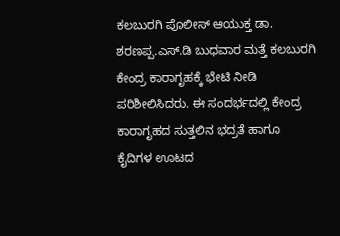ಕಲಬುರಗಿ ಪೊಲೀಸ್ ಆಯುಕ್ತ ಡಾ. ಶರಣಪ್ಪ.ಎಸ್.ಡಿ ಬುಧವಾರ ಮತ್ತೆ ಕಲಬುರಗಿ ಕೇಂದ್ರ ಕಾರಾಗೃಹಕ್ಕೆ ಭೇಟಿ ನೀಡಿ ಪರಿಶೀಲಿಸಿದರು. ಈ ಸಂದರ್ಭದಲ್ಲಿ ಕೇಂದ್ರ ಕಾರಾಗೃಹದ ಸುತ್ತಲಿನ ಭದ್ರತೆ ಹಾಗೂ ಕೈದಿಗಳ ಊಟದ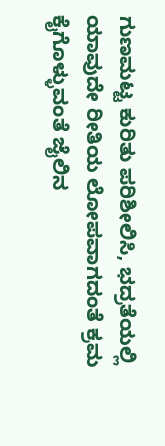ಗುಣಮಟ್ಟ ಕುರಿತು ಪರಿಶೀಲಿಸಿ, ಭದ್ರತೆಯಲ್ಲಿ ಯಾವುದೇ ರೀತಿಯ ಲೋಪವಾಗದಂತೆ ಕ್ರಮ ಕೈಗೊಳ್ಳುವಂತೆ ಜೈಲಿನ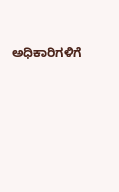ಅಧಿಕಾರಿಗಳಿಗೆ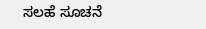ಸಲಹೆ ಸೂಚನೆ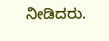ನೀಡಿದರು.